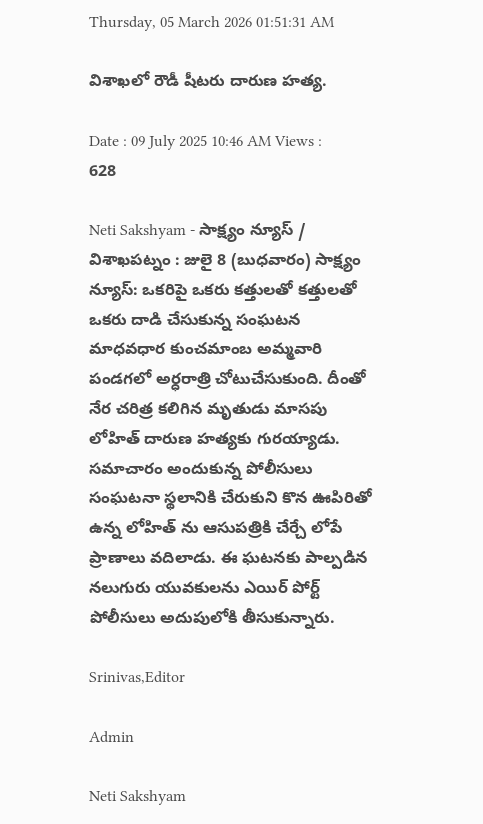Thursday, 05 March 2026 01:51:31 AM

విశాఖలో రౌడీ షీటరు దారుణ హత్య.

Date : 09 July 2025 10:46 AM Views : 628

Neti Sakshyam - సాక్ష్యం న్యూస్ / విశాఖపట్నం : జులై 8 (బుధవారం) సాక్ష్యం న్యూస్: ఒకరిపై ఒకరు కత్తులతో కత్తులతో ఒకరు దాడి చేసుకున్న సంఘటన మాధవధార కుంచమాంబ అమ్మవారి పండగలో అర్ధరాత్రి చోటుచేసుకుంది. దీంతో నేర చరిత్ర కలిగిన మృతుడు మాసపు లోహిత్ దారుణ‌ హత్యకు గురయ్యాడు. సమాచారం అందుకున్న పోలీసులు సంఘటనా స్థలానికి చేరుకుని కొన ఊపిరితో ఉన్న లోహిత్ ను ఆసుపత్రికి చేర్చే లోపే ప్రాణాలు వదిలాడు. ఈ ఘటనకు పాల్పడిన నలుగురు యువకులను ఎయిర్ పోర్ట్ పోలీసులు అదుపులోకి తీసుకున్నారు.

Srinivas,Editor

Admin

Neti Sakshyam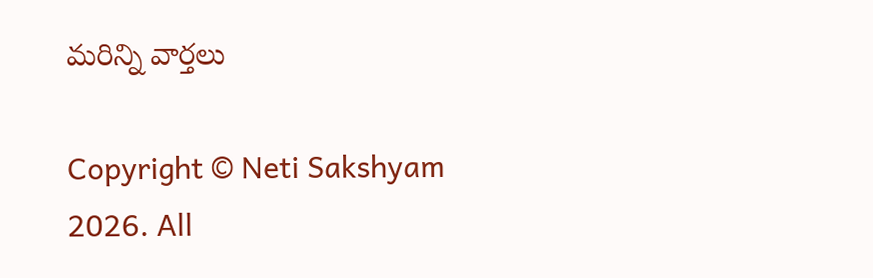మరిన్ని వార్తలు

Copyright © Neti Sakshyam 2026. All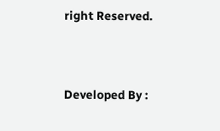right Reserved.



Developed By :